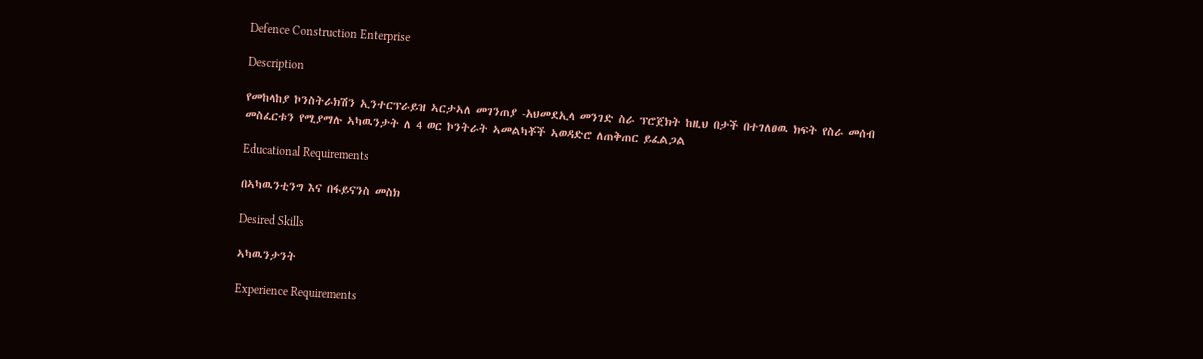Defence Construction Enterprise

Description

የመከላከያ ኮንስትራክሽን ኢንተርፕራይዝ ኣርታኣለ መገንጠያ -አህመደኢላ መንገድ ስራ ፕሮጀክት ከዚህ በታች በተገለፀዉ ክፍት የስራ መሰብ መስፈርቱን የሚያማሉ ኣካዉንታት ለ 4 ወር ኮንትራት ኣመልካቾች ኣወዳድሮ ለጠቅጠር ይፈልጋል

Educational Requirements

በኣካዉንቲንግ እና በፋይናንስ መስክ

Desired Skills

ኣካዉንታንት

Experience Requirements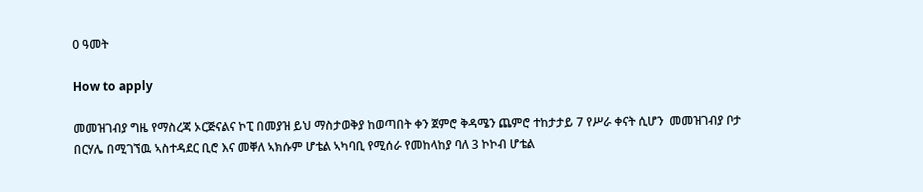0 ዓመት

How to apply

መመዝገብያ ግዜ የማስረጃ ኦርጅናልና ኮፒ በመያዝ ይህ ማስታወቅያ ከወጣበት ቀን ጀምሮ ቅዳሜን ጨምሮ ተከታታይ 7 የሥራ ቀናት ሲሆን  መመዝገብያ ቦታ በርሃሌ በሚገኘዉ ኣስተዳደር ቢሮ እና መቐለ ኣክሱም ሆቴል ኣካባቢ የሚሰራ የመከላከያ ባለ 3 ኮኮብ ሆቴል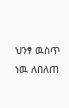ህንፃ ዉስጥ ነዉ ለበለጠ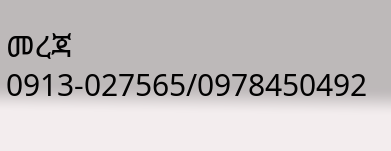መረጃ 0913-027565/0978450492